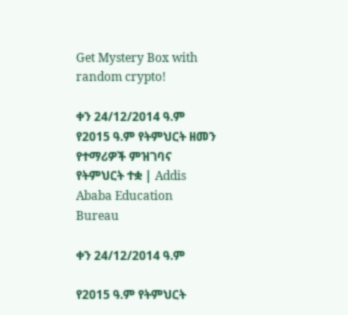Get Mystery Box with random crypto!

ቀን 24/12/2014 ዓ.ም የ2015 ዓ.ም የትምህርት ዘመን የተማሪዎች ምዝገባና የትምህርት ተቋ | Addis Ababa Education Bureau

ቀን 24/12/2014 ዓ.ም

የ2015 ዓ.ም የትምህርት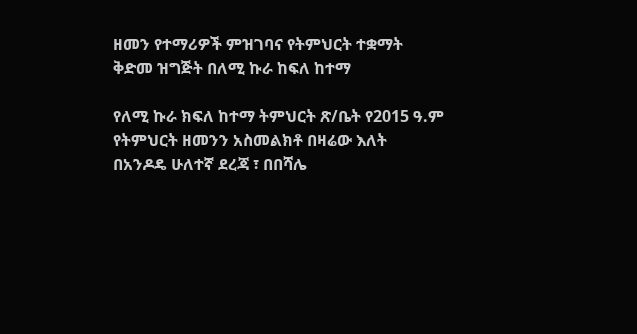ዘመን የተማሪዎች ምዝገባና የትምህርት ተቋማት ቅድመ ዝግጅት በለሚ ኩራ ከፍለ ከተማ

የለሚ ኩራ ክፍለ ከተማ ትምህርት ጽ/ቤት የ2015 ዓ.ም የትምህርት ዘመንን አስመልክቶ በዛሬው እለት በአንዶዴ ሁለተኛ ደረጃ ፣ በበሻሌ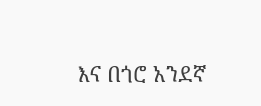እና በጎሮ አንደኛ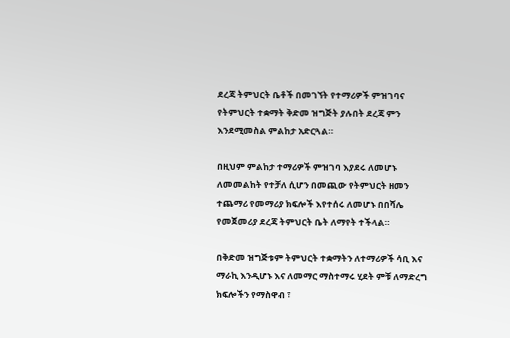ደረጃ ትምህርት ቤቶች በመገኘት የተማሪዎች ምዝገባና የትምህርት ተቋማት ቅድመ ዝግጅት ያሉበት ደረጃ ምን እንደሚመስል ምልከታ አድርጓል።

በዚህም ምልከታ ተማሪዎች ምዝገባ እያደሩ ለመሆኑ ለመመልከት የተቻለ ሲሆን በመጪው የትምህርት ዘመን ተጨማሪ የመማሪያ ክፍሎች እየተሰሩ ለመሆኑ በበሻሌ የመጀመሪያ ደረጃ ትምህርት ቤት ለማየት ተችላል።

በቅድመ ዝግጅቱም ትምህርት ተቋማትን ለተማሪዎች ሳቢ እና ማራኪ እንዲሆኑ እና ለመማር ማስተማሩ ሂደት ምቹ ለማድረግ ክፍሎችን የማስዋብ ፣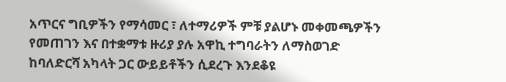አጥርና ግቢዎችን የማሳመር ፣ ለተማሪዎች ምቹ ያልሆኑ መቀመጫዎችን የመጠገን እና በተቋማቱ ዙሪያ ያሉ አዋኪ ተግባራትን ለማስወገድ ከባለድርሻ አካላት ጋር ውይይቶችን ሲደረጉ እንደቆዩ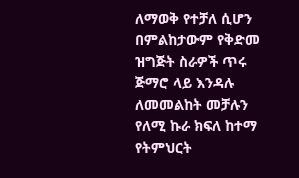ለማወቅ የተቻለ ሲሆን በምልከታውም የቅድመ ዝግጅት ስራዎች ጥሩ ጅማሮ ላይ እንዳሉ ለመመልከት መቻሉን የለሚ ኩራ ክፍለ ከተማ የትምህርት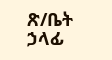ጽ/ቤት ኃላፊ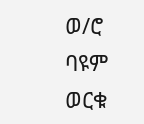ወ/ሮ ባዩም ወርቁ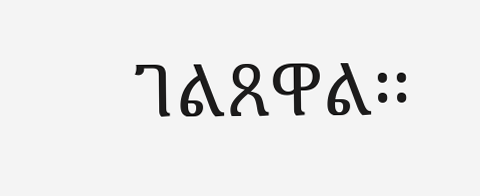ገልጸዋል፡፡